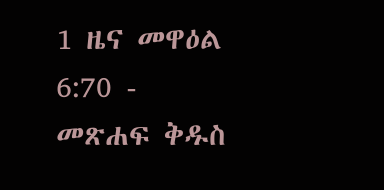1 ዜና መዋዕል 6:70 - መጽሐፍ ቅዱስ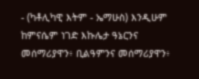- (ካቶሊካዊ እትም - ኤማሁስ) እንዲሁም ከምናሴም ነገድ እኩሌታ ዓኔርንና መሰማሪያዋን፥ ቢልዓምንና መሰማሪያዋን፥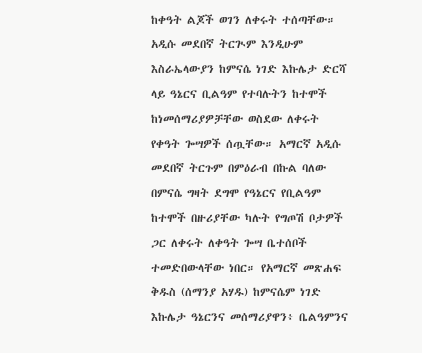ከቀዓት ልጆች ወገን ለቀሩት ተሰጣቸው። አዲሱ መደበኛ ትርጒም እንዲሁም እስራኤላውያን ከምናሴ ነገድ እኩሌታ ድርሻ ላይ ዓኔርና ቢልዓም የተባሉትን ከተሞች ከነመሰማሪያዎቻቸው ወስደው ለቀሩት የቀዓት ጐሣዎች ሰጧቸው። አማርኛ አዲሱ መደበኛ ትርጉም በምዕራብ በኩል ባለው በምናሴ ግዛት ደግሞ የዓኔርና የቢልዓም ከተሞች በዙሪያቸው ካሉት የግጦሽ ቦታዎች ጋር ለቀሩት ለቀዓት ጐሣ ቤተሰቦች ተመድበውላቸው ነበር። የአማርኛ መጽሐፍ ቅዱስ (ሰማንያ አሃዱ) ከምናሴም ነገድ እኩሌታ ዓኔርንና መሰማሪያዋን፥ ቤልዓምንና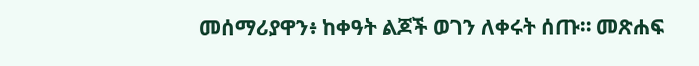መሰማሪያዋን፥ ከቀዓት ልጆች ወገን ለቀሩት ሰጡ። መጽሐፍ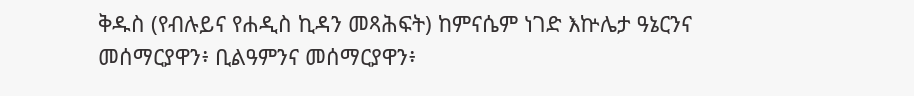ቅዱስ (የብሉይና የሐዲስ ኪዳን መጻሕፍት) ከምናሴም ነገድ እኵሌታ ዓኔርንና መሰማርያዋን፥ ቢልዓምንና መሰማርያዋን፥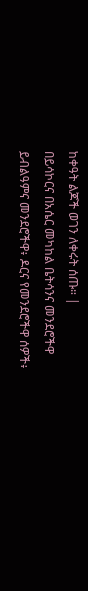ከቀዓት ልጆች ወገን ለቀሩት ሰጡ። |
በይሳኮርና በአሴር መካከል ቤትሳንና መንደሮችዋ ይብልዓምና መንደሮችዋ፥ ዶርና የመንደሮችዋ ሰዎች፥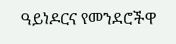ዓይነዶርና የመንደሮችዋ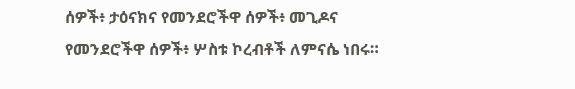ሰዎች፥ ታዕናክና የመንደሮችዋ ሰዎች፥ መጊዶና የመንደሮችዋ ሰዎች፥ ሦስቱ ኮረብቶች ለምናሴ ነበሩ።